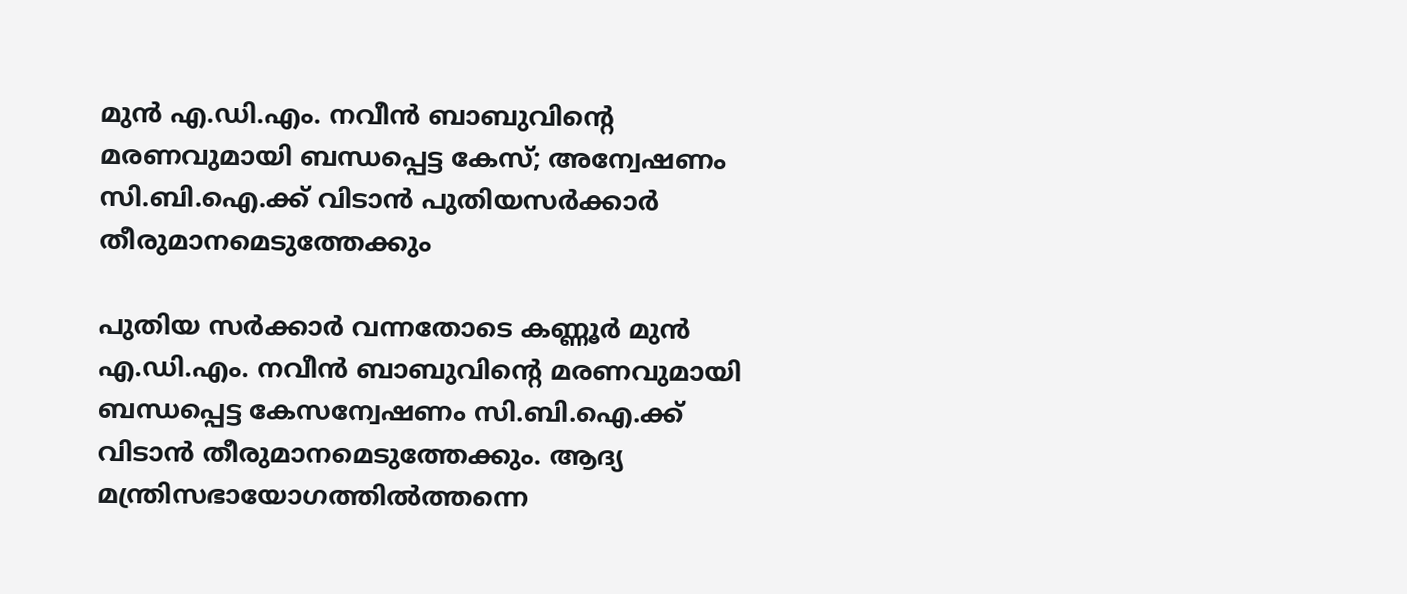മുൻ എ.ഡി.എം. നവീൻ ബാബുവിന്റെ മരണവുമായി ബന്ധപ്പെട്ട കേസ്; അന്വേഷണം സി.ബി.ഐ.ക്ക് വിടാൻ പുതിയസർക്കാർ തീരുമാനമെടുത്തേക്കും

പുതിയ സർക്കാർ വന്നതോടെ കണ്ണൂർ മുൻ എ.ഡി.എം. നവീൻ ബാബുവിന്റെ മരണവുമായി ബന്ധപ്പെട്ട കേസന്വേഷണം സി.ബി.ഐ.ക്ക് വിടാൻ തീരുമാനമെടുത്തേക്കും. ആദ്യ മന്ത്രിസഭായോഗത്തിൽത്തന്നെ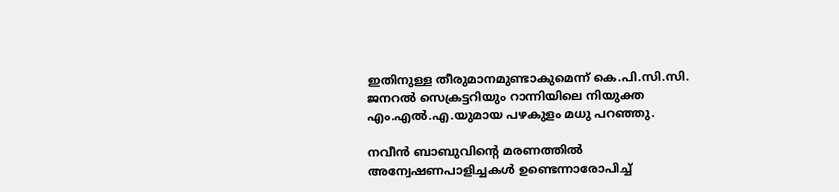ഇതിനുള്ള തീരുമാനമുണ്ടാകുമെന്ന് കെ.പി.സി.സി. ജനറൽ സെക്രട്ടറിയും റാന്നിയിലെ നിയുക്ത എം.എൽ.എ.യുമായ പഴകുളം മധു പറഞ്ഞു.

നവീൻ ബാബുവിന്റെ മരണത്തിൽ അന്വേഷണപാളിച്ചകൾ ഉണ്ടെന്നാരോപിച്ച്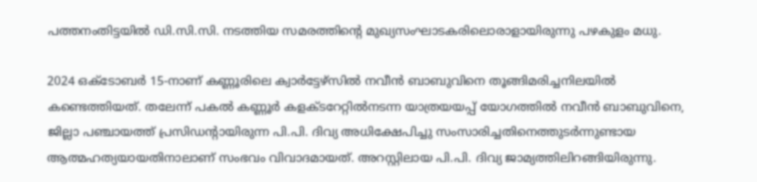പത്തനംതിട്ടയിൽ ഡി.സി.സി. നടത്തിയ സമരത്തിന്റെ മുഖ്യസംഘാടകരിലൊരാളായിരുന്നു പഴകുളം മധു.

2024 ഒക്ടോബർ 15-നാണ് കണ്ണൂരിലെ ക്വാർട്ടേഴ്‌സിൽ നവീൻ ബാബുവിനെ തൂങ്ങിമരിച്ചനിലയിൽ കണ്ടെത്തിയത്. തലേന്ന് പകൽ കണ്ണൂർ കളക്ടറേറ്റിൽനടന്ന യാത്രയയപ്പ് യോഗത്തിൽ നവീൻ ബാബുവിനെ, ജില്ലാ പഞ്ചായത്ത് പ്രസിഡന്റായിരുന്ന പി.പി. ദിവ്യ അധിക്ഷേപിച്ചു സംസാരിച്ചതിനെത്തുടർന്നുണ്ടായ ആത്മഹത്യയായതിനാലാണ് സംഭവം വിവാദമായത്. അറസ്റ്റിലായ പി.പി. ദിവ്യ ജാമ്യത്തിലിറങ്ങിയിരുന്നു.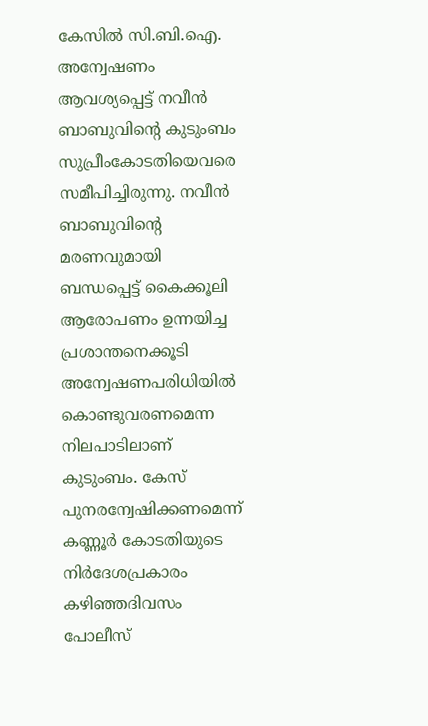കേസിൽ സി.ബി.ഐ. അന്വേഷണം ആവശ്യപ്പെട്ട് നവീൻ ബാബുവിന്റെ കുടുംബം സുപ്രീംകോടതിയെവരെ സമീപിച്ചിരുന്നു. നവീൻ ബാബുവിന്റെ മരണവുമായി ബന്ധപ്പെട്ട് കൈക്കൂലി ആരോപണം ഉന്നയിച്ച പ്രശാന്തനെക്കൂടി അന്വേഷണപരിധിയിൽ കൊണ്ടുവരണമെന്ന നിലപാടിലാണ് കുടുംബം. കേസ് പുനരന്വേഷിക്കണമെന്ന് കണ്ണൂർ കോടതിയുടെ നിർദേശപ്രകാരം കഴിഞ്ഞദിവസം പോലീസ്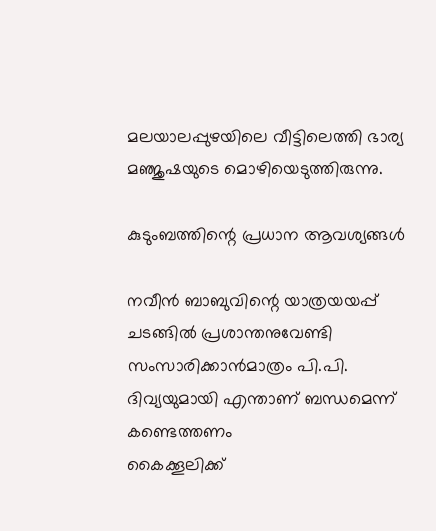മലയാലപ്പുഴയിലെ വീട്ടിലെത്തി ഭാര്യ മഞ്ജുഷയുടെ മൊഴിയെടുത്തിരുന്നു.

കുടുംബത്തിന്റെ പ്രധാന ആവശ്യങ്ങൾ

നവീൻ ബാബുവിന്റെ യാത്രയയപ്പ് ചടങ്ങിൽ പ്രശാന്തനുവേണ്ടി സംസാരിക്കാൻമാത്രം പി.പി. ദിവ്യയുമായി എന്താണ് ബന്ധമെന്ന് കണ്ടെത്തണം
കൈക്കൂലിക്ക്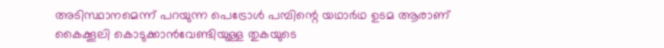അടിസ്ഥാനമെന്ന് പറയുന്ന പെട്രോൾ പമ്പിന്റെ യഥാർഥ ഉടമ ആരാണ്
കൈക്കൂലി കൊടുക്കാൻവേണ്ടിയുള്ള തുകയുടെ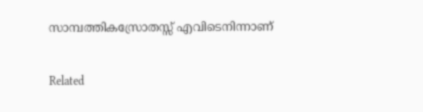സാമ്പത്തികസ്രോതസ്സ് എവിടെനിന്നാണ്

Related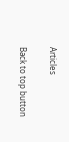Articles

Back to top button